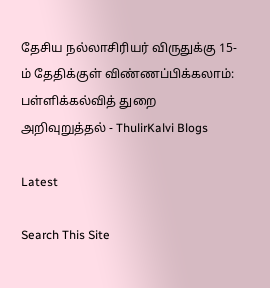தேசிய நல்லாசிரியர் விருதுக்கு 15-ம் தேதிக்குள் விண்ணப்பிக்கலாம்: பள்ளிக்கல்வித் துறை அறிவுறுத்தல் - ThulirKalvi Blogs

Latest

Search This Site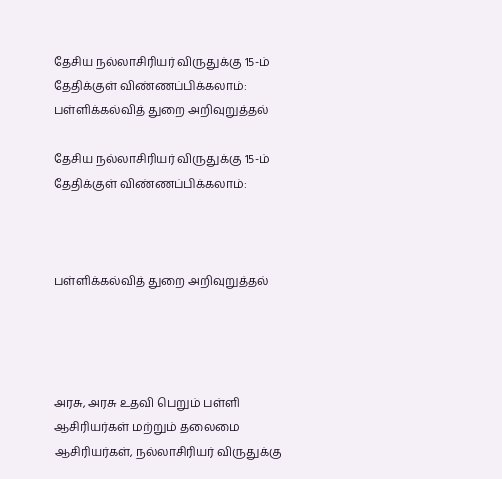தேசிய நல்லாசிரியர் விருதுக்கு 15-ம் தேதிக்குள் விண்ணப்பிக்கலாம்: பள்ளிக்கல்வித் துறை அறிவுறுத்தல்

தேசிய நல்லாசிரியர் விருதுக்கு 15-ம் தேதிக்குள் விண்ணப்பிக்கலாம்:



பள்ளிக்கல்வித் துறை அறிவுறுத்தல்




அரசு, அரசு உதவி பெறும் பள்ளி ஆசிரியர்கள் மற்றும் தலைமை ஆசிரியர்கள், நல்லாசிரியர் விருதுக்கு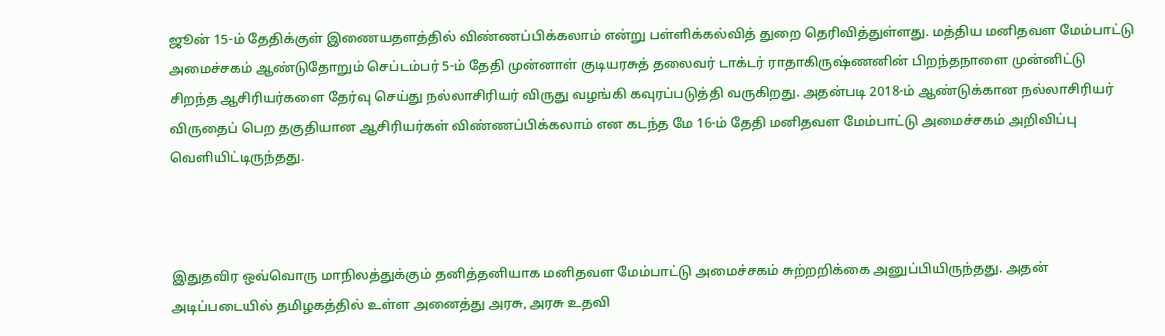ஜூன் 15-ம் தேதிக்குள் இணையதளத்தில் விண்ணப்பிக்கலாம் என்று பள்ளிக்கல்வித் துறை தெரிவித்துள்ளது. மத்திய மனிதவள மேம்பாட்டு அமைச்சகம் ஆண்டுதோறும் செப்டம்பர் 5-ம் தேதி முன்னாள் குடியரசுத் தலைவர் டாக்டர் ராதாகிருஷ்ணனின் பிறந்தநாளை முன்னிட்டு சிறந்த ஆசிரியர்களை தேர்வு செய்து நல்லாசிரியர் விருது வழங்கி கவுரப்படுத்தி வருகிறது. அதன்படி 2018-ம் ஆண்டுக்கான நல்லாசிரியர் விருதைப் பெற தகுதியான ஆசிரியர்கள் விண்ணப்பிக்கலாம் என கடந்த மே 16-ம் தேதி மனிதவள மேம்பாட்டு அமைச்சகம் அறிவிப்பு வெளியிட்டிருந்தது.



இதுதவிர ஒவ்வொரு மாநிலத்துக்கும் தனித்தனியாக மனிதவள மேம்பாட்டு அமைச்சகம் சுற்றறிக்கை அனுப்பியிருந்தது. அதன் அடிப்படையில் தமிழகத்தில் உள்ள அனைத்து அரசு, அரசு உதவி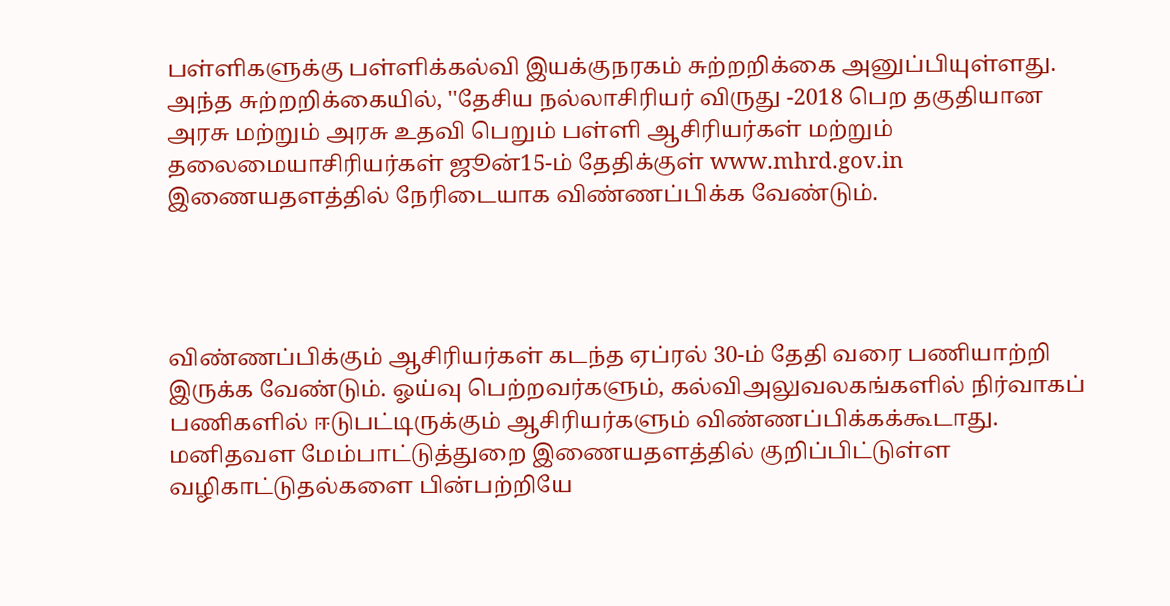பள்ளிகளுக்கு பள்ளிக்கல்வி இயக்குநரகம் சுற்றறிக்கை அனுப்பியுள்ளது. அந்த சுற்றறிக்கையில், ''தேசிய நல்லாசிரியர் விருது -2018 பெற தகுதியான அரசு மற்றும் அரசு உதவி பெறும் பள்ளி ஆசிரியர்கள் மற்றும் தலைமையாசிரியர்கள் ஜூன்15-ம் தேதிக்குள் www.mhrd.gov.in இணையதளத்தில் நேரிடையாக விண்ணப்பிக்க வேண்டும்.




விண்ணப்பிக்கும் ஆசிரியர்கள் கடந்த ஏப்ரல் 30-ம் தேதி வரை பணியாற்றி இருக்க வேண்டும். ஓய்வு பெற்றவர்களும், கல்விஅலுவலகங்களில் நிர்வாகப் பணிகளில் ஈடுபட்டிருக்கும் ஆசிரியர்களும் விண்ணப்பிக்கக்கூடாது. மனிதவள மேம்பாட்டுத்துறை இணையதளத்தில் குறிப்பிட்டுள்ள வழிகாட்டுதல்களை பின்பற்றியே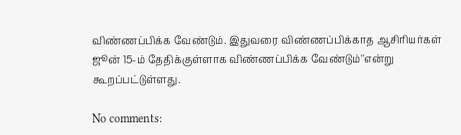விண்ணப்பிக்க வேண்டும். இதுவரை விண்ணப்பிக்காத ஆசிரியர்கள் ஜூன் 15-ம் தேதிக்குள்ளாக விண்ணப்பிக்க வேண்டும்''என்று கூறப்பட்டுள்ளது.

No comments: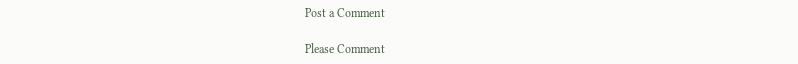Post a Comment

Please Comment